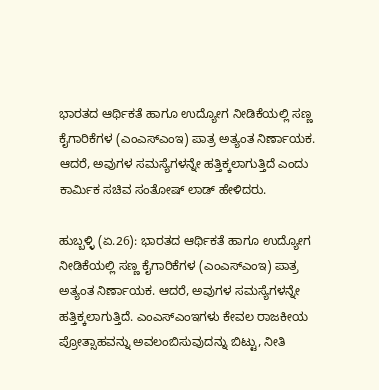ಭಾರತದ ಆರ್ಥಿಕತೆ ಹಾಗೂ ಉದ್ಯೋಗ ನೀಡಿಕೆಯಲ್ಲಿ ಸಣ್ಣ ಕೈಗಾರಿಕೆಗಳ (ಎಂಎಸ್‌ಎಂಇ) ಪಾತ್ರ ಅತ್ಯಂತ ನಿರ್ಣಾಯಕ. ಆದರೆ, ಅವುಗಳ ಸಮಸ್ಯೆಗಳನ್ನೇ ಹತ್ತಿಕ್ಕಲಾಗುತ್ತಿದೆ ಎಂದು ಕಾರ್ಮಿಕ ಸಚಿವ ಸಂತೋಷ್ ಲಾಡ್ ಹೇಳಿದರು.

ಹುಬ್ಬಳ್ಳಿ (ಏ.26): ಭಾರತದ ಆರ್ಥಿಕತೆ ಹಾಗೂ ಉದ್ಯೋಗ ನೀಡಿಕೆಯಲ್ಲಿ ಸಣ್ಣ ಕೈಗಾರಿಕೆಗಳ (ಎಂಎಸ್‌ಎಂಇ) ಪಾತ್ರ ಅತ್ಯಂತ ನಿರ್ಣಾಯಕ. ಆದರೆ, ಅವುಗಳ ಸಮಸ್ಯೆಗಳನ್ನೇ ಹತ್ತಿಕ್ಕಲಾಗುತ್ತಿದೆ. ಎಂಎಸ್‌ಎಂಇಗಳು ಕೇವಲ ರಾಜಕೀಯ ಪ್ರೋತ್ಸಾಹವನ್ನು ಅವಲಂಬಿಸುವುದನ್ನು ಬಿಟ್ಟು, ನೀತಿ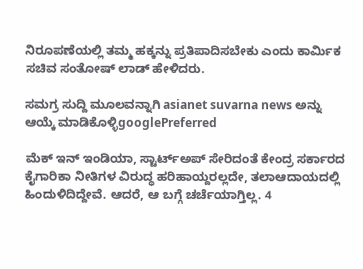ನಿರೂಪಣೆಯಲ್ಲಿ ತಮ್ಮ ಹಕ್ಕನ್ನು ಪ್ರತಿಪಾದಿಸಬೇಕು ಎಂದು ಕಾರ್ಮಿಕ ಸಚಿವ ಸಂತೋಷ್ ಲಾಡ್ ಹೇಳಿದರು.

ಸಮಗ್ರ ಸುದ್ದಿ ಮೂಲವನ್ನಾಗಿ asianet suvarna news ಅನ್ನು ಆಯ್ಕೆ ಮಾಡಿಕೊಳ್ಳಿgooglePreferred

ಮೆಕ್‌ ಇನ್‌ ಇಂಡಿಯಾ, ಸ್ಟಾರ್ಟ್‌ಅಪ್‌ ಸೇರಿದಂತೆ ಕೇಂದ್ರ ಸರ್ಕಾರದ ಕೈಗಾರಿಕಾ ನೀತಿಗಳ ವಿರುದ್ಧ ಹರಿಹಾಯ್ದರಲ್ಲದೇ, ತಲಾಆದಾಯದಲ್ಲಿ ಹಿಂದುಳಿದಿದ್ದೇವೆ. ಆದರೆ, ಆ ಬಗ್ಗೆ ಚರ್ಚೆಯಾಗ್ತಿಲ್ಲ. 4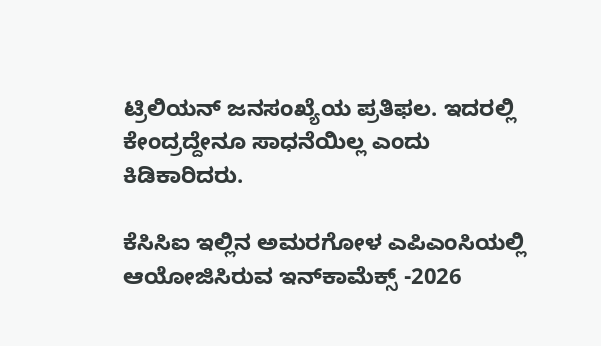ಟ್ರಿಲಿಯನ್‌ ಜನಸಂಖ್ಯೆಯ ಪ್ರತಿಫಲ. ಇದರಲ್ಲಿ ಕೇಂದ್ರದ್ದೇನೂ ಸಾಧನೆಯಿಲ್ಲ ಎಂದು ಕಿಡಿಕಾರಿದರು.

ಕೆಸಿಸಿಐ ಇಲ್ಲಿನ ಅಮರಗೋಳ ಎಪಿಎಂಸಿಯಲ್ಲಿ ಆಯೋಜಿಸಿರುವ ಇನ್‌ಕಾಮೆಕ್ಸ್‌ -2026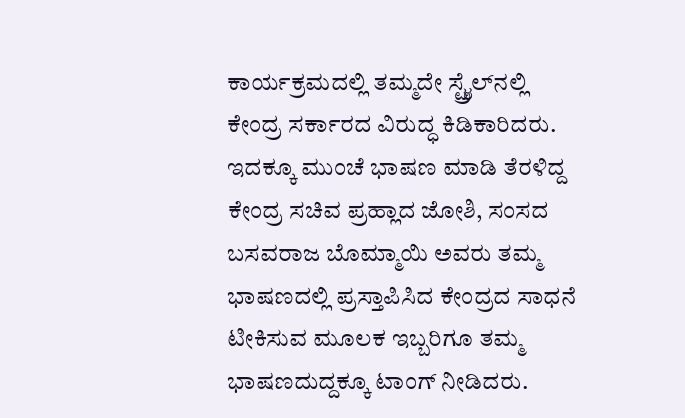ಕಾರ್ಯಕ್ರಮದಲ್ಲಿ ತಮ್ಮದೇ ಸ್ಟ್ರೈಲ್‌ನಲ್ಲಿ ಕೇಂದ್ರ ಸರ್ಕಾರದ ವಿರುದ್ಧ ಕಿಡಿಕಾರಿದರು. ಇದಕ್ಕೂ ಮುಂಚೆ ಭಾಷಣ ಮಾಡಿ ತೆರಳಿದ್ದ ಕೇಂದ್ರ ಸಚಿವ ಪ್ರಹ್ಲಾದ ಜೋಶಿ, ಸಂಸದ ಬಸವರಾಜ ಬೊಮ್ಮಾಯಿ ಅವರು ತಮ್ಮ ಭಾಷಣದಲ್ಲಿ ಪ್ರಸ್ತಾಪಿಸಿದ ಕೇಂದ್ರದ ಸಾಧನೆ ಟೀಕಿಸುವ ಮೂಲಕ ಇಬ್ಬರಿಗೂ ತಮ್ಮ ಭಾಷಣದುದ್ದಕ್ಕೂ ಟಾಂಗ್‌ ನೀಡಿದರು.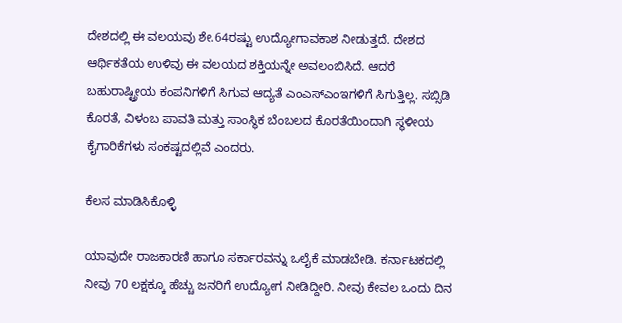ದೇಶದಲ್ಲಿ ಈ ವಲಯವು ಶೇ.64ರಷ್ಟು ಉದ್ಯೋಗಾವಕಾಶ ನೀಡುತ್ತದೆ. ದೇಶದ ಆರ್ಥಿಕತೆಯ ಉಳಿವು ಈ ವಲಯದ ಶಕ್ತಿಯನ್ನೇ ಅವಲಂಬಿಸಿದೆ. ಆದರೆ ಬಹುರಾಷ್ಟ್ರೀಯ ಕಂಪನಿಗಳಿಗೆ ಸಿಗುವ ಆದ್ಯತೆ ಎಂಎಸ್‌ಎಂಇಗಳಿಗೆ ಸಿಗುತ್ತಿಲ್ಲ. ಸಬ್ಸಿಡಿ ಕೊರತೆ, ವಿಳಂಬ ಪಾವತಿ ಮತ್ತು ಸಾಂಸ್ಥಿಕ ಬೆಂಬಲದ ಕೊರತೆಯಿಂದಾಗಿ ಸ್ಥಳೀಯ ಕೈಗಾರಿಕೆಗಳು ಸಂಕಷ್ಟದಲ್ಲಿವೆ ಎಂದರು.

ಕೆಲಸ ಮಾಡಿಸಿಕೊಳ್ಳಿ

ಯಾವುದೇ ರಾಜಕಾರಣಿ ಹಾಗೂ ಸರ್ಕಾರವನ್ನು ಒಲೈಕೆ ಮಾಡಬೇಡಿ. ಕರ್ನಾಟಕದಲ್ಲಿ ನೀವು 70 ಲಕ್ಷಕ್ಕೂ ಹೆಚ್ಚು ಜನರಿಗೆ ಉದ್ಯೋಗ ನೀಡಿದ್ದೀರಿ. ನೀವು ಕೇವಲ ಒಂದು ದಿನ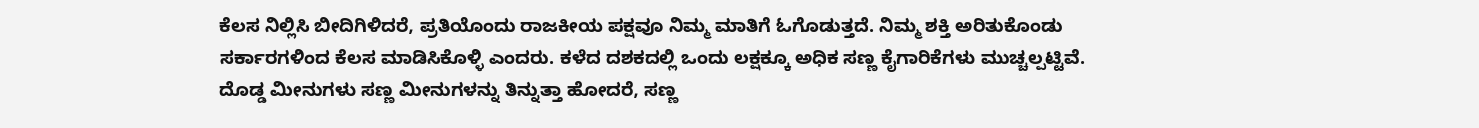ಕೆಲಸ ನಿಲ್ಲಿಸಿ ಬೀದಿಗಿಳಿದರೆ, ಪ್ರತಿಯೊಂದು ರಾಜಕೀಯ ಪಕ್ಷವೂ ನಿಮ್ಮ ಮಾತಿಗೆ ಓಗೊಡುತ್ತದೆ. ನಿಮ್ಮ ಶಕ್ತಿ ಅರಿತುಕೊಂಡು ಸರ್ಕಾರಗಳಿಂದ ಕೆಲಸ ಮಾಡಿಸಿಕೊಳ್ಳಿ ಎಂದರು. ಕಳೆದ ದಶಕದಲ್ಲಿ ಒಂದು ಲಕ್ಷಕ್ಕೂ ಅಧಿಕ ಸಣ್ಣ ಕೈಗಾರಿಕೆಗಳು ಮುಚ್ಚಲ್ಪಟ್ಟಿವೆ. ದೊಡ್ಡ ಮೀನುಗಳು ಸಣ್ಣ ಮೀನುಗಳನ್ನು ತಿನ್ನುತ್ತಾ ಹೋದರೆ, ಸಣ್ಣ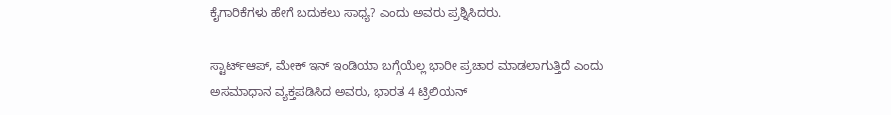ಕೈಗಾರಿಕೆಗಳು ಹೇಗೆ ಬದುಕಲು ಸಾಧ್ಯ? ಎಂದು ಅವರು ಪ್ರಶ್ನಿಸಿದರು.

ಸ್ಟಾರ್ಟ್‌ಆಪ್‌, ಮೇಕ್‌ ಇನ್‌ ಇಂಡಿಯಾ ಬಗ್ಗೆಯೆಲ್ಲ ಭಾರೀ ಪ್ರಚಾರ ಮಾಡಲಾಗುತ್ತಿದೆ ಎಂದು ಅಸಮಾಧಾನ ವ್ಯಕ್ತಪಡಿಸಿದ ಅವರು, ಭಾರತ 4 ಟ್ರಿಲಿಯನ್‌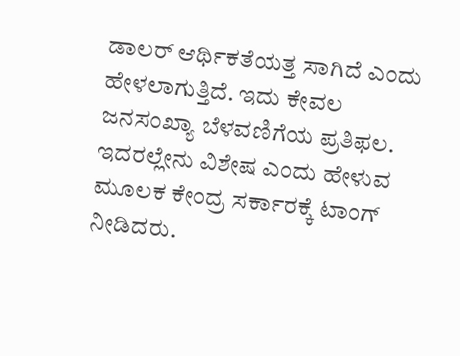ಡಾಲರ್‌ ಆರ್ಥಿಕತೆಯತ್ತ ಸಾಗಿದೆ ಎಂದು ಹೇಳಲಾಗುತ್ತಿದೆ. ಇದು ಕೇವಲ ಜನಸಂಖ್ಯಾ ಬೆಳವಣಿಗೆಯ ಪ್ರತಿಫಲ. ಇದರಲ್ಲೇನು ವಿಶೇಷ ಎಂದು ಹೇಳುವ ಮೂಲಕ ಕೇಂದ್ರ ಸರ್ಕಾರಕ್ಕೆ ಟಾಂಗ್‌ ನೀಡಿದರು.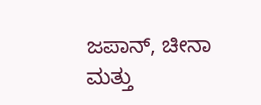ಜಪಾನ್, ಚೀನಾ ಮತ್ತು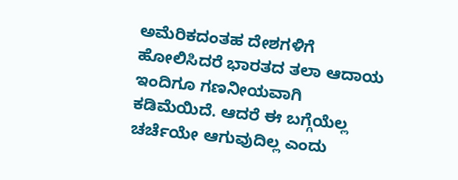ಅಮೆರಿಕದಂತಹ ದೇಶಗಳಿಗೆ ಹೋಲಿಸಿದರೆ ಭಾರತದ ತಲಾ ಆದಾಯ ಇಂದಿಗೂ ಗಣನೀಯವಾಗಿ ಕಡಿಮೆಯಿದೆ. ಆದರೆ ಈ ಬಗ್ಗೆಯೆಲ್ಲ ಚರ್ಚೆಯೇ ಆಗುವುದಿಲ್ಲ ಎಂದು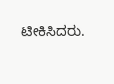ಟೀಕಿಸಿದರು.